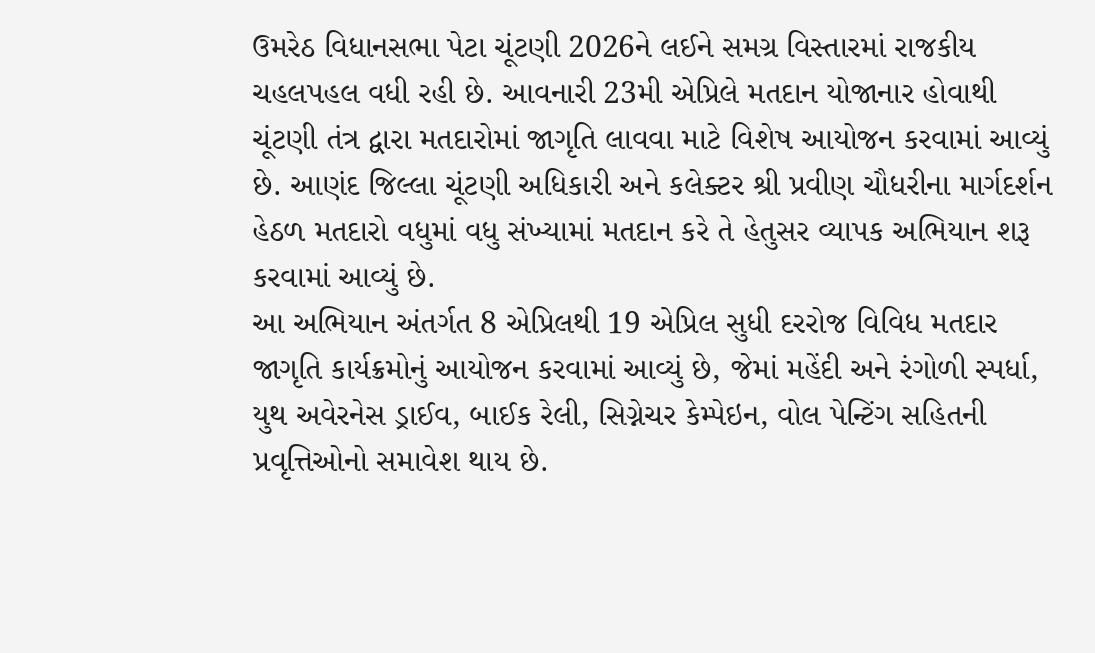ઉમરેઠ વિધાનસભા પેટા ચૂંટણી 2026ને લઈને સમગ્ર વિસ્તારમાં રાજકીય ચહલપહલ વધી રહી છે. આવનારી 23મી એપ્રિલે મતદાન યોજાનાર હોવાથી ચૂંટણી તંત્ર દ્વારા મતદારોમાં જાગૃતિ લાવવા માટે વિશેષ આયોજન કરવામાં આવ્યું છે. આણંદ જિલ્લા ચૂંટણી અધિકારી અને કલેક્ટર શ્રી પ્રવીણ ચૌધરીના માર્ગદર્શન હેઠળ મતદારો વધુમાં વધુ સંખ્યામાં મતદાન કરે તે હેતુસર વ્યાપક અભિયાન શરૂ કરવામાં આવ્યું છે.
આ અભિયાન અંતર્ગત 8 એપ્રિલથી 19 એપ્રિલ સુધી દરરોજ વિવિધ મતદાર જાગૃતિ કાર્યક્રમોનું આયોજન કરવામાં આવ્યું છે, જેમાં મહેંદી અને રંગોળી સ્પર્ધા, યુથ અવેરનેસ ડ્રાઈવ, બાઈક રેલી, સિગ્નેચર કેમ્પેઇન, વોલ પેન્ટિંગ સહિતની પ્રવૃત્તિઓનો સમાવેશ થાય છે.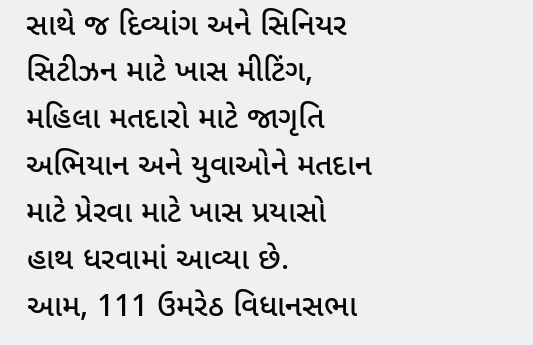સાથે જ દિવ્યાંગ અને સિનિયર સિટીઝન માટે ખાસ મીટિંગ, મહિલા મતદારો માટે જાગૃતિ અભિયાન અને યુવાઓને મતદાન માટે પ્રેરવા માટે ખાસ પ્રયાસો હાથ ધરવામાં આવ્યા છે.
આમ, 111 ઉમરેઠ વિધાનસભા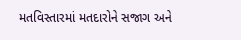મતવિસ્તારમાં મતદારોને સજાગ અને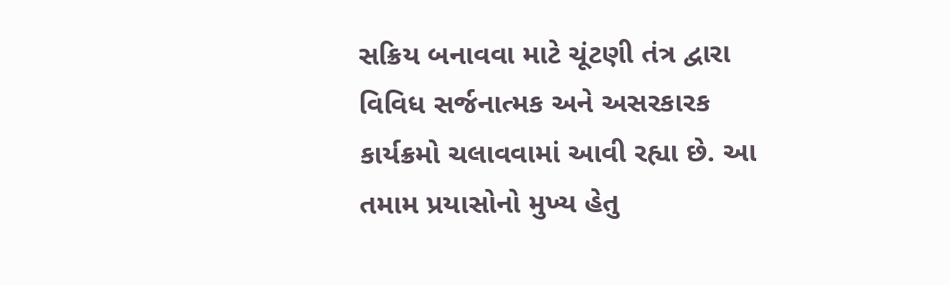સક્રિય બનાવવા માટે ચૂંટણી તંત્ર દ્વારા વિવિધ સર્જનાત્મક અને અસરકારક કાર્યક્રમો ચલાવવામાં આવી રહ્યા છે. આ તમામ પ્રયાસોનો મુખ્ય હેતુ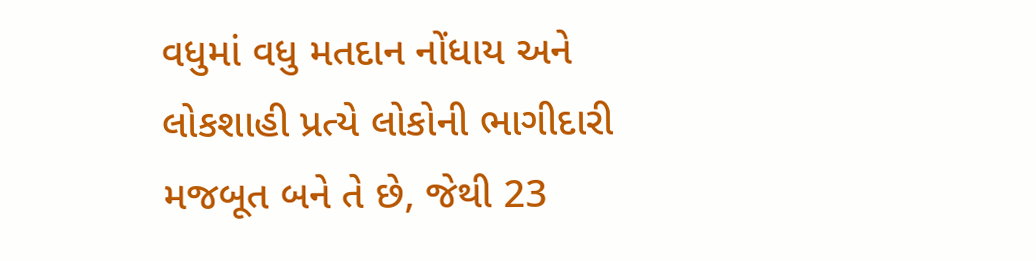વધુમાં વધુ મતદાન નોંધાય અને લોકશાહી પ્રત્યે લોકોની ભાગીદારી મજબૂત બને તે છે, જેથી 23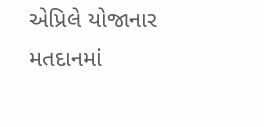એપ્રિલે યોજાનાર મતદાનમાં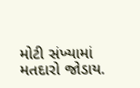મોટી સંખ્યામાં મતદારો જોડાય.